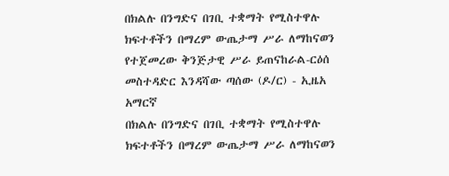በክልሉ በንግድና በገቢ ተቋማት የሚስተዋሉ ክፍተቶችን በማረም ውጤታማ ሥራ ለማከናወን የተጀመረው ቅንጅታዊ ሥራ ይጠናከራል-ርዕሰ መስተዳድር እንዳሻው ጣሰው (ዶ/ር) - ኢዜአ አማርኛ
በክልሉ በንግድና በገቢ ተቋማት የሚስተዋሉ ክፍተቶችን በማረም ውጤታማ ሥራ ለማከናወን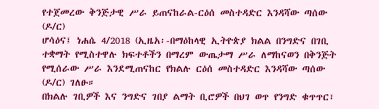የተጀመረው ቅንጅታዊ ሥራ ይጠናከራል-ርዕሰ መስተዳድር እንዳሻው ጣሰው (ዶ/ር)
ሆሳዕና፤ ነሐሴ 4/2018 (ኢዜአ፡-በማዕከላዊ ኢትዮጵያ ክልል በንግድና በገቢ ተቋማት የሚስተዋሉ ክፍተቶችን በማረም ውጤታማ ሥራ ለማከናወን በቅንጅት የሚሰራው ሥራ እንደሚጠናከር የክልሉ ርዕሰ መስተዳድር እንዳሻው ጣሰው (ዶ/ር) ገለፁ።
በክልሉ ገቢዎች እና ንግድና ገበያ ልማት ቢሮዎች በህገ ወጥ የንግድ ቁጥጥር፣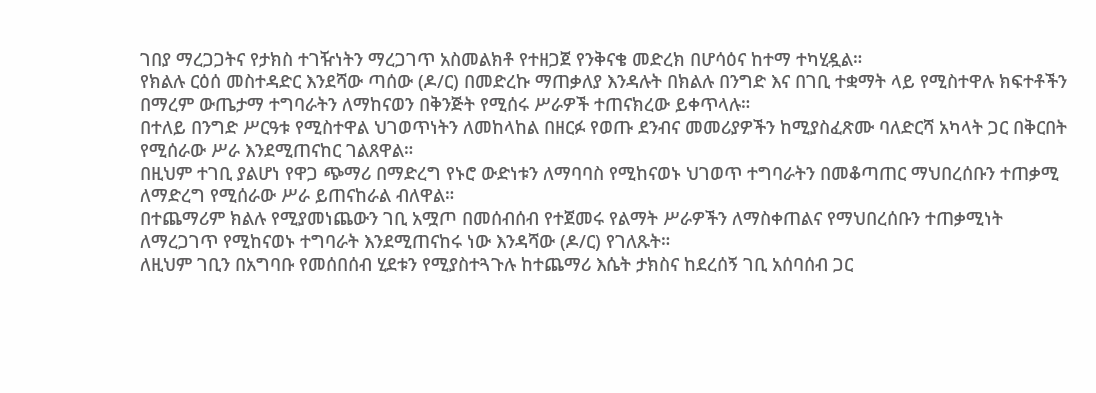ገበያ ማረጋጋትና የታክስ ተገዥነትን ማረጋገጥ አስመልክቶ የተዘጋጀ የንቅናቄ መድረክ በሆሳዕና ከተማ ተካሂዷል።
የክልሉ ርዕሰ መስተዳድር እንደሻው ጣሰው (ዶ/ር) በመድረኩ ማጠቃለያ እንዳሉት በክልሉ በንግድ እና በገቢ ተቋማት ላይ የሚስተዋሉ ክፍተቶችን በማረም ውጤታማ ተግባራትን ለማከናወን በቅንጅት የሚሰሩ ሥራዎች ተጠናክረው ይቀጥላሉ።
በተለይ በንግድ ሥርዓቱ የሚስተዋል ህገወጥነትን ለመከላከል በዘርፉ የወጡ ደንብና መመሪያዎችን ከሚያስፈጽሙ ባለድርሻ አካላት ጋር በቅርበት የሚሰራው ሥራ እንደሚጠናከር ገልጸዋል።
በዚህም ተገቢ ያልሆነ የዋጋ ጭማሪ በማድረግ የኑሮ ውድነቱን ለማባባስ የሚከናወኑ ህገወጥ ተግባራትን በመቆጣጠር ማህበረሰቡን ተጠቃሚ ለማድረግ የሚሰራው ሥራ ይጠናከራል ብለዋል።
በተጨማሪም ክልሉ የሚያመነጨውን ገቢ አሟጦ በመሰብሰብ የተጀመሩ የልማት ሥራዎችን ለማስቀጠልና የማህበረሰቡን ተጠቃሚነት ለማረጋገጥ የሚከናወኑ ተግባራት እንደሚጠናከሩ ነው እንዳሻው (ዶ/ር) የገለጹት።
ለዚህም ገቢን በአግባቡ የመሰበሰብ ሂደቱን የሚያስተጓጉሉ ከተጨማሪ እሴት ታክስና ከደረሰኝ ገቢ አሰባሰብ ጋር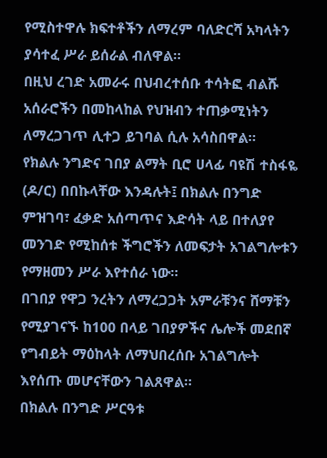የሚስተዋሉ ክፍተቶችን ለማረም ባለድርሻ አካላትን ያሳተፈ ሥራ ይሰራል ብለዋል።
በዚህ ረገድ አመራሩ በህብረተሰቡ ተሳትፎ ብልሹ አሰራሮችን በመከላከል የህዝብን ተጠቃሚነትን ለማረጋገጥ ሊተጋ ይገባል ሲሉ አሳስበዋል።
የክልሉ ንግድና ገበያ ልማት ቢሮ ሀላፊ ባዩሽ ተስፋዬ (ዶ/ር) በበኩላቸው እንዳሉት፤ በክልሉ በንግድ ምዝገባ፣ ፈቃድ አሰጣጥና እድሳት ላይ በተለያየ መንገድ የሚከሰቱ ችግሮችን ለመፍታት አገልግሎቱን የማዘመን ሥራ እየተሰራ ነው።
በገበያ የዋጋ ንረትን ለማረጋጋት አምራቹንና ሸማቹን የሚያገናኙ ከ100 በላይ ገበያዎችና ሌሎች መደበኛ የግብይት ማዕከላት ለማህበረሰቡ አገልግሎት እየሰጡ መሆናቸውን ገልጸዋል፡፡
በክልሉ በንግድ ሥርዓቱ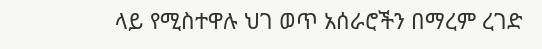ላይ የሚስተዋሉ ህገ ወጥ አሰራሮችን በማረም ረገድ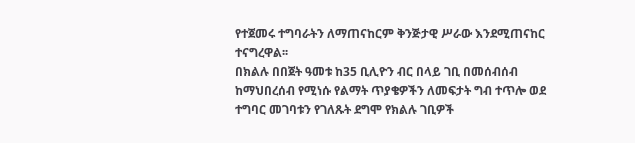የተጀመሩ ተግባራትን ለማጠናከርም ቅንጅታዊ ሥራው እንደሚጠናከር ተናግረዋል፡፡
በክልሉ በበጀት ዓመቱ ከ35 ቢሊዮን ብር በላይ ገቢ በመሰብሰብ ከማህበረሰብ የሚነሱ የልማት ጥያቄዎችን ለመፍታት ግብ ተጥሎ ወደ ተግባር መገባቱን የገለጹት ደግሞ የክልሉ ገቢዎች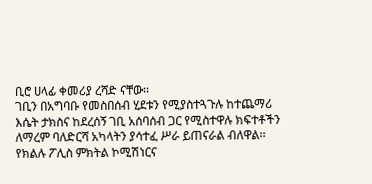ቢሮ ሀላፊ ቀመሪያ ረሻድ ናቸው፡፡
ገቢን በአግባቡ የመስበሰብ ሂደቱን የሚያስተጓጉሉ ከተጨማሪ እሴት ታክስና ከደረሰኝ ገቢ አሰባሰብ ጋር የሚስተዋሉ ክፍተቶችን ለማረም ባለድርሻ አካላትን ያሳተፈ ሥራ ይጠናራል ብለዋል፡፡
የክልሉ ፖሊስ ምክትል ኮሚሽነርና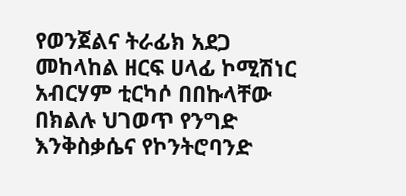የወንጀልና ትራፊክ አደጋ መከላከል ዘርፍ ሀላፊ ኮሚሽነር አብርሃም ቲርካሶ በበኩላቸው በክልሉ ህገወጥ የንግድ እንቅስቃሴና የኮንትሮባንድ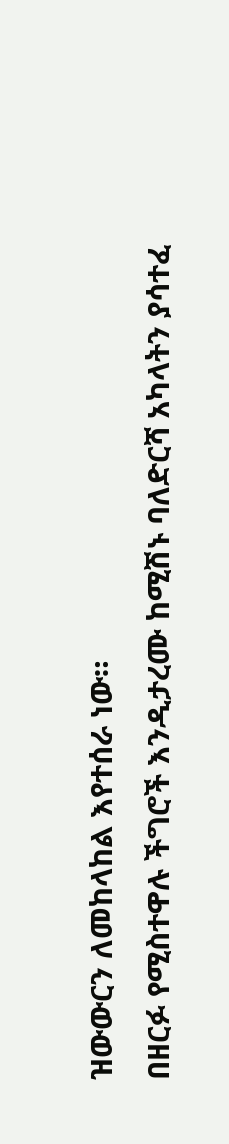ዝውውርን ለመከላከል እየተሰራ ነው።
በዘርፉ የሚስተዋሉ ችግሮች እንዲታረሙ ከሚሽኑ ባለድርሻ አካላትን ያሳተፈ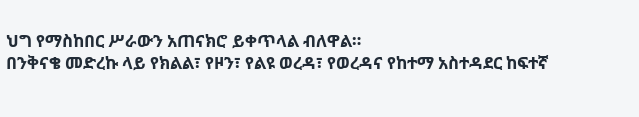ህግ የማስከበር ሥራውን አጠናክሮ ይቀጥላል ብለዋል።
በንቅናቄ መድረኩ ላይ የክልል፣ የዞን፣ የልዩ ወረዳ፣ የወረዳና የከተማ አስተዳደር ከፍተኛ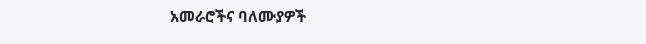አመራሮችና ባለሙያዎች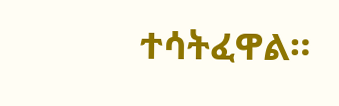ተሳትፈዋል።